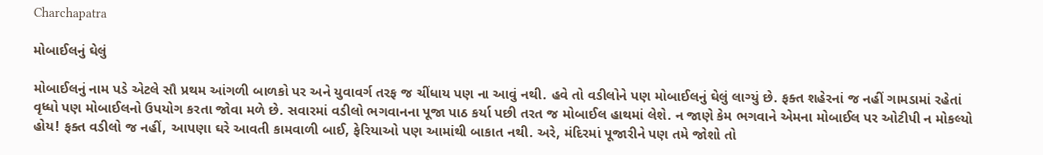Charchapatra

મોબાઈલનું ઘેલું

મોબાઈલનું નામ પડે એટલે સૌ પ્રથમ આંગળી બાળકો પર અને યુવાવર્ગ તરફ જ ચીંધાય પણ ના આવું નથી. હવે તો વડીલોને પણ મોબાઈલનું ઘેલું લાગ્યું છે. ફક્ત શહેરનાં જ નહીં ગામડામાં રહેતાં વૃધ્ધો પણ મોબાઈલનો ઉપયોગ કરતા જોવા મળે છે. સવારમાં વડીલો ભગવાનના પૂજા પાઠ કર્યા પછી તરત જ મોબાઈલ હાથમાં લેશે. ન જાણે કેમ ભગવાને એમના મોબાઈલ પર ઓટીપી ન મોકલ્યો હોય! ફક્ત વડીલો જ નહીં, આપણા ઘરે આવતી કામવાળી બાઈ, ફેરિયાઓ પણ આમાંથી બાકાત નથી. અરે, મંદિરમાં પૂજારીને પણ તમે જોશો તો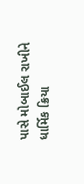પાસે મોબાઈલ રાખીને ધાર્મિક ક્રિયા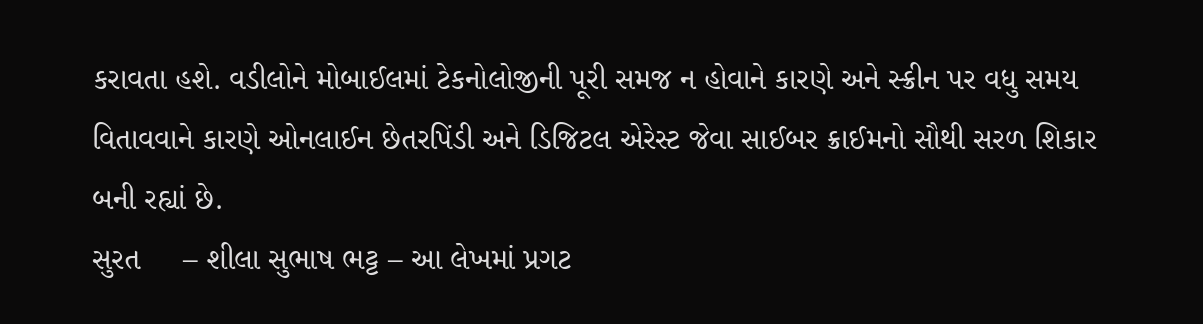કરાવતા હશે. વડીલોને મોબાઈલમાં ટેકનોલોજીની પૂરી સમજ ન હોવાને કારણે અને સ્ક્રીન પર વધુ સમય વિતાવવાને કારણે ઓનલાઈન છેતરપિંડી અને ડિજિટલ એરેસ્ટ જેવા સાઈબર ક્રાઈમનો સૌથી સરળ શિકાર બની રહ્યાં છે.
સુરત     – શીલા સુભાષ ભટ્ટ – આ લેખમાં પ્રગટ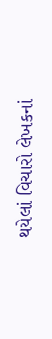થયેલાં વિચારો લેખકનાં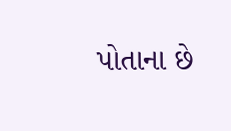પોતાના છે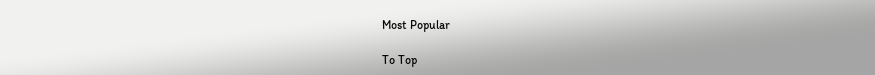Most Popular

To Top